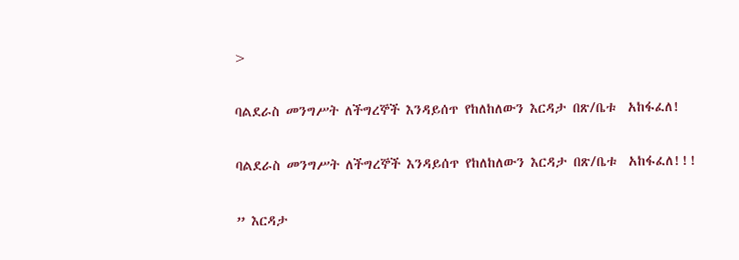>

ባልደራስ መንግሥት ለችግረኞች እንዳይሰጥ የከለከለውን እርዳታ በጽ/ቤቱ  አከፋፈለ!

ባልደራስ መንግሥት ለችግረኞች እንዳይሰጥ የከለከለውን እርዳታ በጽ/ቤቱ  አከፋፈለ!!!

” እርዳታ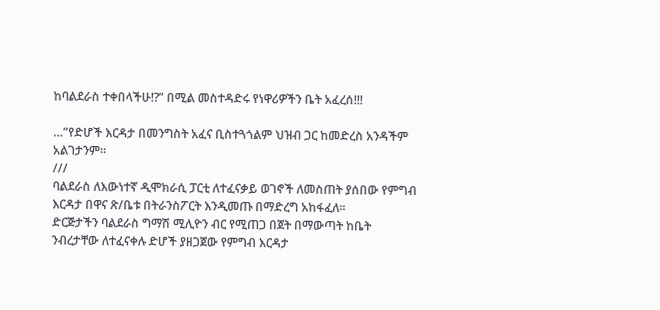ከባልደራስ ተቀበላችሁ!?” በሚል መስተዳድሩ የነዋሪዎችን ቤት አፈረሰ!!!

…”የድሆች እርዳታ በመንግስት አፈና ቢስተጓጎልም ህዝብ ጋር ከመድረስ አንዳችም አልገታንም።
///
ባልደራስ ለእውነተኛ ዲሞክራሲ ፓርቲ ለተፈናቃይ ወገኖች ለመስጠት ያሰበው የምግብ  እርዳታ በዋና ጽ/ቤቱ በትራንስፖርት እንዲመጡ በማድረግ አከፋፈለ።
ድርጅታችን ባልደራስ ግማሽ ሚሊዮን ብር የሚጠጋ በጀት በማውጣት ከቤት ንብረታቸው ለተፈናቀሉ ድሆች ያዘጋጀው የምግብ እርዳታ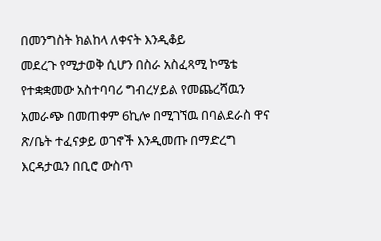በመንግስት ክልከላ ለቀናት እንዲቆይ
መደረጉ የሚታወቅ ሲሆን በስራ አስፈጻሚ ኮሜቴ የተቋቋመው አስተባባሪ ግብረሃይል የመጨረሻዉን አመራጭ በመጠቀም 6ኪሎ በሚገኘዉ በባልደራስ ዋና ጽ/ቤት ተፈናቃይ ወገኖች እንዲመጡ በማድረግ እርዳታዉን በቢሮ ውስጥ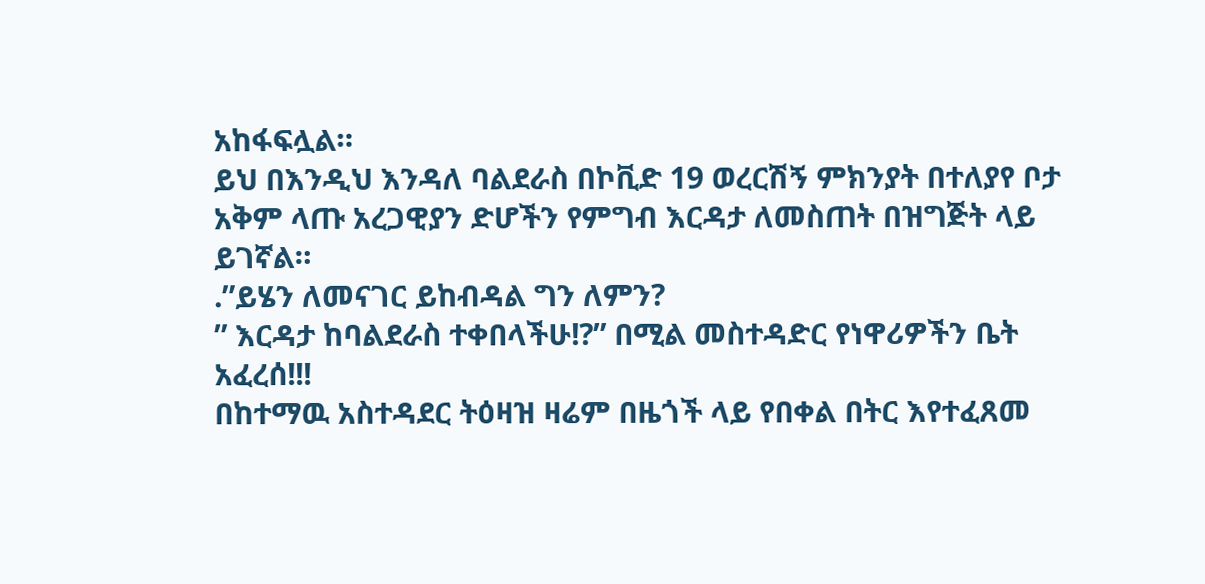አከፋፍሏል።
ይህ በእንዲህ እንዳለ ባልደራስ በኮቪድ 19 ወረርሽኝ ምክንያት በተለያየ ቦታ አቅም ላጡ አረጋዊያን ድሆችን የምግብ እርዳታ ለመስጠት በዝግጅት ላይ ይገኛል።
.”ይሄን ለመናገር ይከብዳል ግን ለምን?
” እርዳታ ከባልደራስ ተቀበላችሁ!?” በሚል መስተዳድር የነዋሪዎችን ቤት አፈረሰ!!!
በከተማዉ አስተዳደር ትዕዛዝ ዛሬም በዜጎች ላይ የበቀል በትር እየተፈጸመ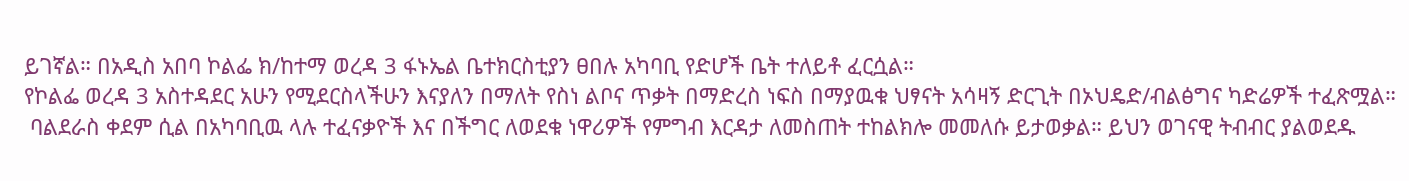ይገኛል። በአዲስ አበባ ኮልፌ ክ/ከተማ ወረዳ 3 ፋኑኤል ቤተክርስቲያን ፀበሉ አካባቢ የድሆች ቤት ተለይቶ ፈርሷል።
የኮልፌ ወረዳ 3 አስተዳደር አሁን የሚደርስላችሁን እናያለን በማለት የስነ ልቦና ጥቃት በማድረስ ነፍስ በማያዉቁ ህፃናት አሳዛኝ ድርጊት በኦህዴድ/ብልፅግና ካድሬዎች ተፈጽሟል።
 ባልደራስ ቀደም ሲል በአካባቢዉ ላሉ ተፈናቃዮች እና በችግር ለወደቁ ነዋሪዎች የምግብ እርዳታ ለመስጠት ተከልክሎ መመለሱ ይታወቃል። ይህን ወገናዊ ትብብር ያልወደዱ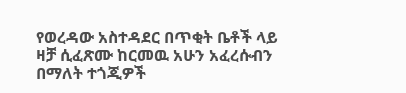የወረዳው አስተዳደር በጥቂት ቤቶች ላይ ዛቻ ሲፈጽሙ ከርመዉ አሁን አፈረሱብን በማለት ተጎጂዎች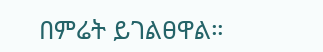በምሬት ይገልፀዋል።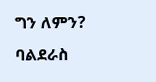ግን ለምን?
ባልደራስ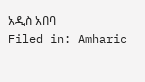አዲስ አበባ
Filed in: Amharic